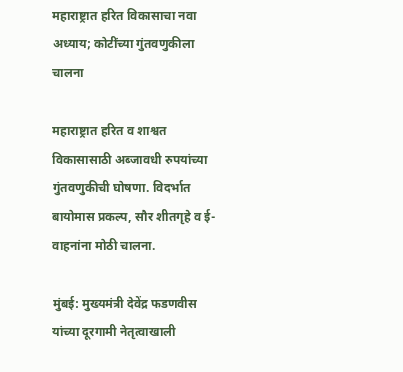महाराष्ट्रात हरित विकासाचा नवा अध्याय; कोटींच्या गुंतवणुकीला चालना

महाराष्ट्रात हरित व शाश्वत विकासासाठी अब्जावधी रुपयांच्या गुंतवणुकीची घोषणा. विदर्भात बायोमास प्रकल्प, सौर शीतगृहे व ई-वाहनांना मोठी चालना.

मुंबई: मुख्यमंत्री देवेंद्र फडणवीस यांच्या दूरगामी नेतृत्वाखाली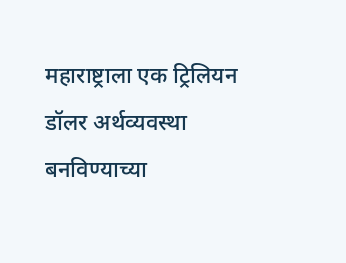महाराष्ट्राला एक ट्रिलियन डॉलर अर्थव्यवस्था बनविण्याच्या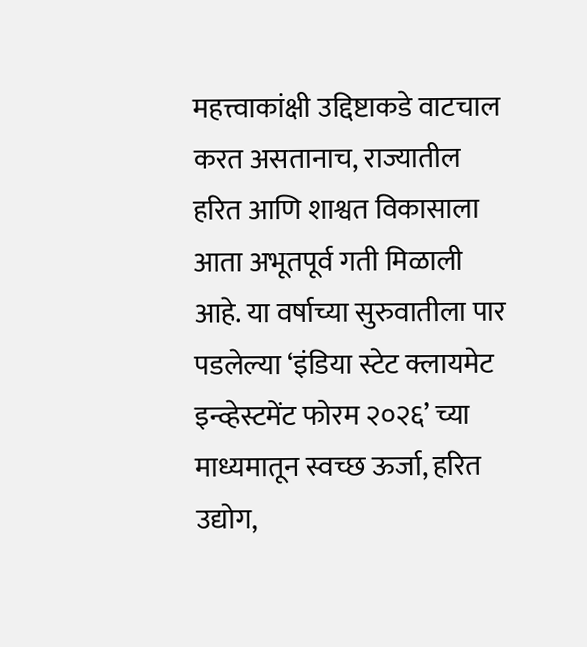महत्त्वाकांक्षी उद्दिष्टाकडे वाटचाल करत असतानाच, राज्यातील हरित आणि शाश्वत विकासाला आता अभूतपूर्व गती मिळाली आहे. या वर्षाच्या सुरुवातीला पार पडलेल्या ‘इंडिया स्टेट क्लायमेट इन्व्हेस्टमेंट फोरम २०२६’ च्या माध्यमातून स्वच्छ ऊर्जा, हरित उद्योग,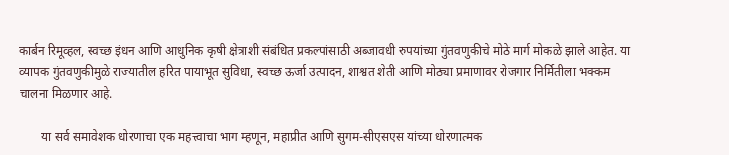कार्बन रिमूव्हल, स्वच्छ इंधन आणि आधुनिक कृषी क्षेत्राशी संबंधित प्रकल्पांसाठी अब्जावधी रुपयांच्या गुंतवणुकीचे मोठे मार्ग मोकळे झाले आहेत. या व्यापक गुंतवणुकीमुळे राज्यातील हरित पायाभूत सुविधा, स्वच्छ ऊर्जा उत्पादन, शाश्वत शेती आणि मोठ्या प्रमाणावर रोजगार निर्मितीला भक्कम चालना मिळणार आहे.

       या सर्व समावेशक धोरणाचा एक महत्त्वाचा भाग म्हणून, महाप्रीत आणि सुगम-सीएसएस यांच्या धोरणात्मक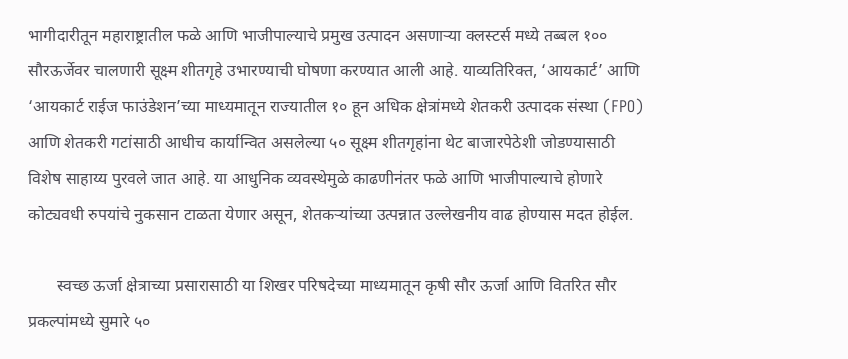भागीदारीतून महाराष्ट्रातील फळे आणि भाजीपाल्याचे प्रमुख उत्पादन असणाऱ्या क्लस्टर्स मध्ये तब्बल १०० सौरऊर्जेवर चालणारी सूक्ष्म शीतगृहे उभारण्याची घोषणा करण्यात आली आहे. याव्यतिरिक्त, ‘आयकार्ट’ आणि ‘आयकार्ट राईज फाउंडेशन’च्या माध्यमातून राज्यातील १० हून अधिक क्षेत्रांमध्ये शेतकरी उत्पादक संस्था (FPO) आणि शेतकरी गटांसाठी आधीच कार्यान्वित असलेल्या ५० सूक्ष्म शीतगृहांना थेट बाजारपेठेशी जोडण्यासाठी विशेष साहाय्य पुरवले जात आहे. या आधुनिक व्यवस्थेमुळे काढणीनंतर फळे आणि भाजीपाल्याचे होणारे कोट्यवधी रुपयांचे नुकसान टाळता येणार असून, शेतकर्‍यांच्या उत्पन्नात उल्लेखनीय वाढ होण्यास मदत होईल.

       स्वच्छ ऊर्जा क्षेत्राच्या प्रसारासाठी या शिखर परिषदेच्या माध्यमातून कृषी सौर ऊर्जा आणि वितरित सौर प्रकल्पांमध्ये सुमारे ५०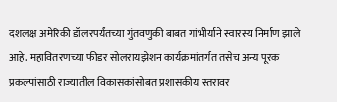दशलक्ष अमेरिकी डॉलरपर्यंतच्या गुंतवणुकी बाबत गांभीर्याने स्वारस्य निर्माण झाले आहे. महावितरणच्या फीडर सोलरायझेशन कार्यक्रमांतर्गत तसेच अन्य पूरक प्रकल्पांसाठी राज्यातील विकासकांसोबत प्रशासकीय स्तरावर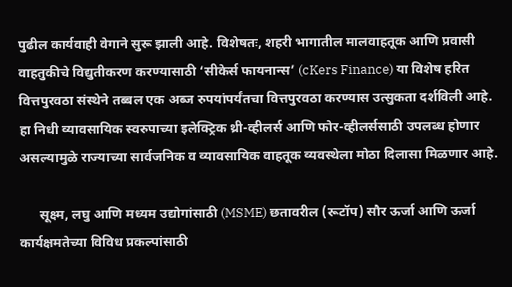पुढील कार्यवाही वेगाने सुरू झाली आहे. विशेषतः, शहरी भागातील मालवाहतूक आणि प्रवासी वाहतुकीचे विद्युतीकरण करण्यासाठी ‘सीकेर्स फायनान्स’ (cKers Finance) या विशेष हरित वित्तपुरवठा संस्थेने तब्बल एक अब्ज रुपयांपर्यंतचा वित्तपुरवठा करण्यास उत्सुकता दर्शविली आहे. हा निधी व्यावसायिक स्वरुपाच्या इलेक्ट्रिक थ्री-व्हीलर्स आणि फोर-व्हीलर्ससाठी उपलब्ध होणार असल्यामुळे राज्याच्या सार्वजनिक व व्यावसायिक वाहतूक व्यवस्थेला मोठा दिलासा मिळणार आहे.

      सूक्ष्म, लघु आणि मध्यम उद्योगांसाठी (MSME) छतावरील (रूटॉप) सौर ऊर्जा आणि ऊर्जा कार्यक्षमतेच्या विविध प्रकल्पांसाठी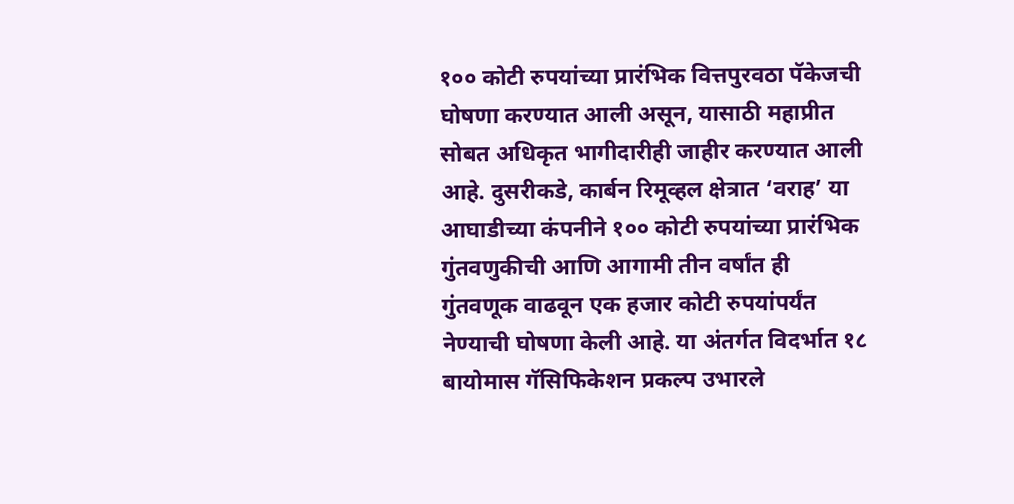१०० कोटी रुपयांच्या प्रारंभिक वित्तपुरवठा पॅकेजची घोषणा करण्यात आली असून, यासाठी महाप्रीत सोबत अधिकृत भागीदारीही जाहीर करण्यात आली आहे. दुसरीकडे, कार्बन रिमूव्हल क्षेत्रात ‘वराह’ या आघाडीच्या कंपनीने १०० कोटी रुपयांच्या प्रारंभिक गुंतवणुकीची आणि आगामी तीन वर्षांत ही गुंतवणूक वाढवून एक हजार कोटी रुपयांपर्यंत नेण्याची घोषणा केली आहे. या अंतर्गत विदर्भात १८ बायोमास गॅसिफिकेशन प्रकल्प उभारले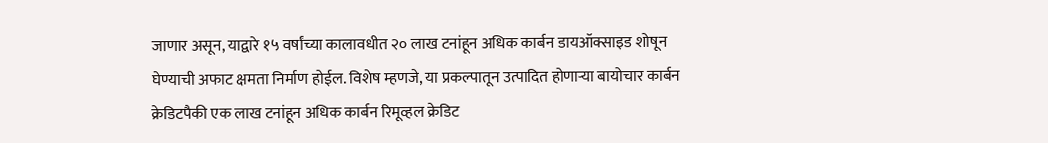जाणार असून, याद्वारे १५ वर्षांच्या कालावधीत २० लाख टनांहून अधिक कार्बन डायऑक्साइड शोषून घेण्याची अफाट क्षमता निर्माण होईल. विशेष म्हणजे, या प्रकल्पातून उत्पादित होणाऱ्या बायोचार कार्बन क्रेडिटपैकी एक लाख टनांहून अधिक कार्बन रिमूव्हल क्रेडिट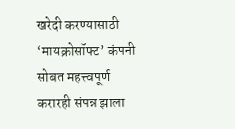खरेदी करण्यासाठी ‘मायक्रोसॉफ्ट’ कंपनी सोबत महत्त्वपूर्ण करारही संपन्न झाला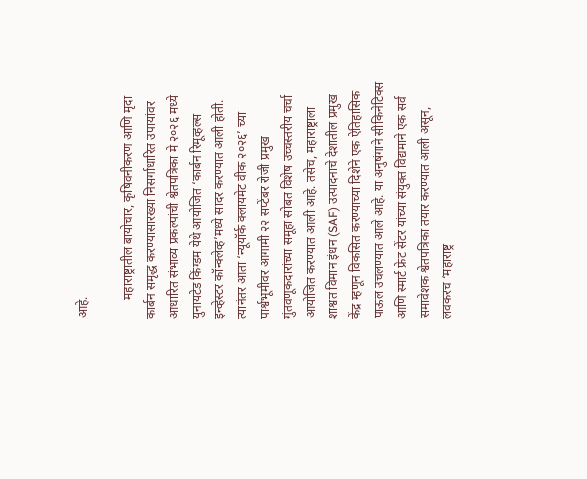आहे.

      महाराष्ट्रातील बायोचार, कृषिवनीकरण आणि मृदा कार्बन समृद्ध करण्यासारख्या निसर्गाधारित उपायांवर आधारित संभाव्य प्रकल्पांची श्वेतपत्रिका मे २०२६ मध्ये युनायटेड किंग्डम येथे आयोजित ‘कार्बन रिमूव्हल्स इन्व्हेस्टर कॉन्क्लेव्ह’मध्ये सादर करण्यात आली होती. त्यानंतर आता ‘न्यूयॉर्क क्लायमेट वीक २०२६’ च्या पार्श्वभूमीवर आगामी २२ सप्टेंबर रोजी प्रमुख गुंतवणूकदारांच्या समूहा सोबत विशेष उच्चस्तरीय चर्चा आयोजित करण्यात आली आहे. तसेच, महाराष्ट्राला शाश्वत विमान इंधन (SAF) उत्पादनाचे देशातील प्रमुख केंद्र म्हणून विकसित करण्याच्या दिशेने एक ऐतिहासिक पाऊल उचलण्यात आले आहे. या अनुषंगाने सीकिनेटिक्स आणि स्मार्ट फ्रेट सेंटर यांच्या संयुक्त विद्यमाने एक सर्व  समावेशक श्वेतपत्रिका तयार करण्यात आली असून, लवकरच ‘महाराष्ट्र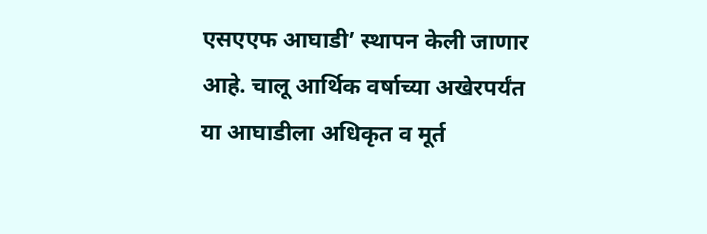एसएएफ आघाडी’ स्थापन केली जाणार आहे. चालू आर्थिक वर्षाच्या अखेरपर्यंत या आघाडीला अधिकृत व मूर्त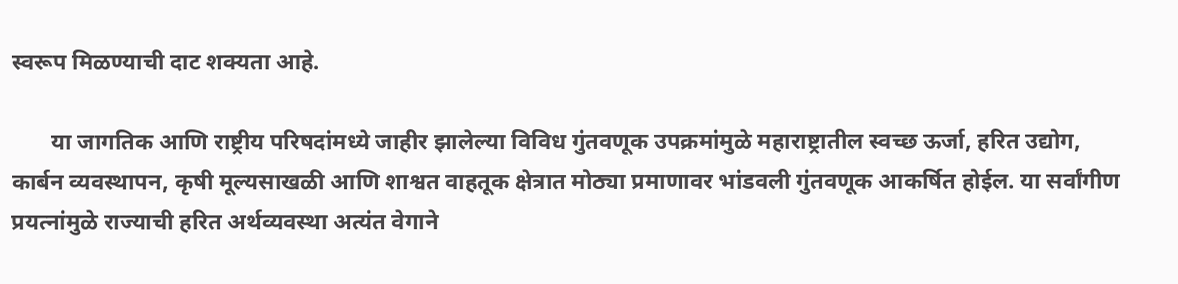स्वरूप मिळण्याची दाट शक्यता आहे.

       या जागतिक आणि राष्ट्रीय परिषदांमध्ये जाहीर झालेल्या विविध गुंतवणूक उपक्रमांमुळे महाराष्ट्रातील स्वच्छ ऊर्जा, हरित उद्योग, कार्बन व्यवस्थापन, कृषी मूल्यसाखळी आणि शाश्वत वाहतूक क्षेत्रात मोठ्या प्रमाणावर भांडवली गुंतवणूक आकर्षित होईल. या सर्वांगीण प्रयत्नांमुळे राज्याची हरित अर्थव्यवस्था अत्यंत वेगाने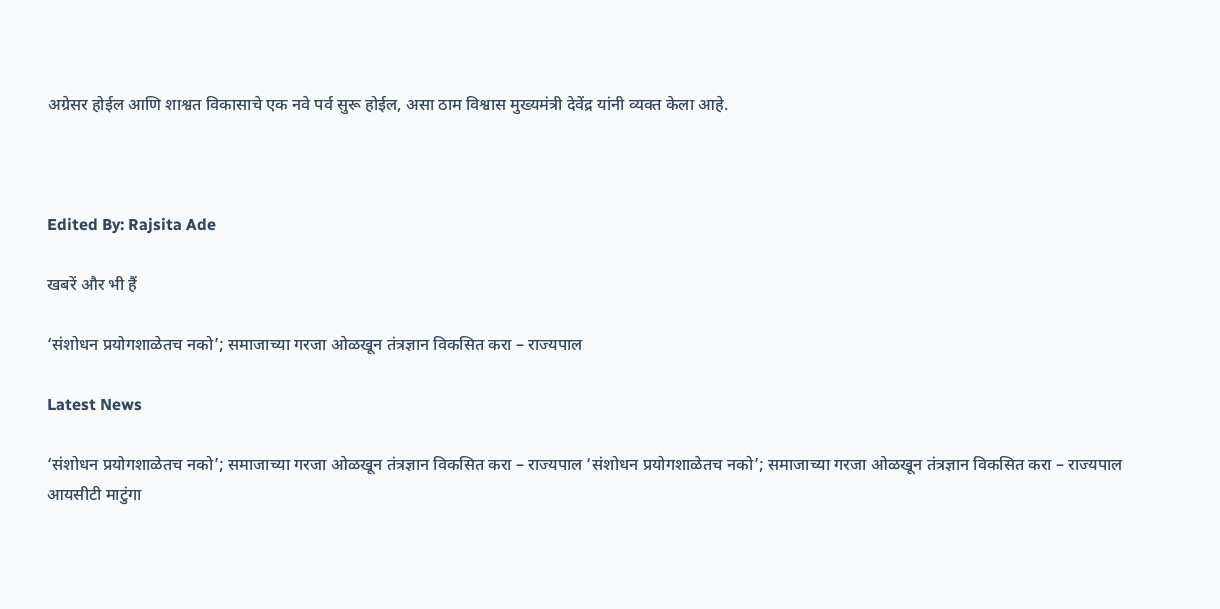अग्रेसर होईल आणि शाश्वत विकासाचे एक नवे पर्व सुरू होईल, असा ठाम विश्वास मुख्यमंत्री देवेंद्र यांनी व्यक्त केला आहे.



Edited By: Rajsita Ade

खबरें और भी हैं

‘संशोधन प्रयोगशाळेतच नको’; समाजाच्या गरजा ओळखून तंत्रज्ञान विकसित करा – राज्यपाल

Latest News

‘संशोधन प्रयोगशाळेतच नको’; समाजाच्या गरजा ओळखून तंत्रज्ञान विकसित करा – राज्यपाल ‘संशोधन प्रयोगशाळेतच नको’; समाजाच्या गरजा ओळखून तंत्रज्ञान विकसित करा – राज्यपाल
आयसीटी माटुंगा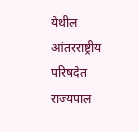येथील आंतरराष्ट्रीय परिषदेत राज्यपाल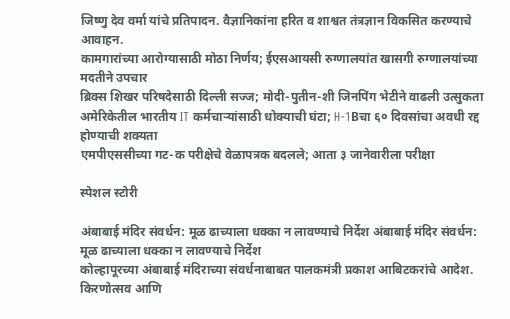जिष्णु देव वर्मा यांचे प्रतिपादन. वैज्ञानिकांना हरित व शाश्वत तंत्रज्ञान विकसित करण्याचे आवाहन.
कामगारांच्या आरोग्यासाठी मोठा निर्णय; ईएसआयसी रुग्णालयांत खासगी रुग्णालयांच्या मदतीने उपचार
ब्रिक्स शिखर परिषदेसाठी दिल्ली सज्ज; मोदी-पुतीन-शी जिनपिंग भेटीने वाढली उत्सुकता
अमेरिकेतील भारतीय IT कर्मचाऱ्यांसाठी धोक्याची घंटा; H-1Bचा ६० दिवसांचा अवधी रद्द होण्याची शक्यता
एमपीएससीच्या गट-क परीक्षेचे वेळापत्रक बदलले; आता ३ जानेवारीला परीक्षा

स्पेशल स्टोरी

अंबाबाई मंदिर संवर्धन: मूळ ढाच्याला धक्का न लावण्याचे निर्देश अंबाबाई मंदिर संवर्धन: मूळ ढाच्याला धक्का न लावण्याचे निर्देश
कोल्हापूरच्या अंबाबाई मंदिराच्या संवर्धनाबाबत पालकमंत्री प्रकाश आबिटकरांचे आदेश. किरणोत्सव आणि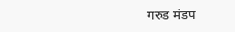गरुड मंडप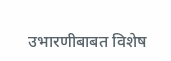उभारणीबाबत विशेष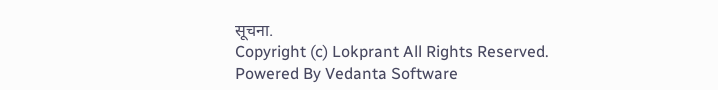सूचना.
Copyright (c) Lokprant All Rights Reserved.
Powered By Vedanta Software